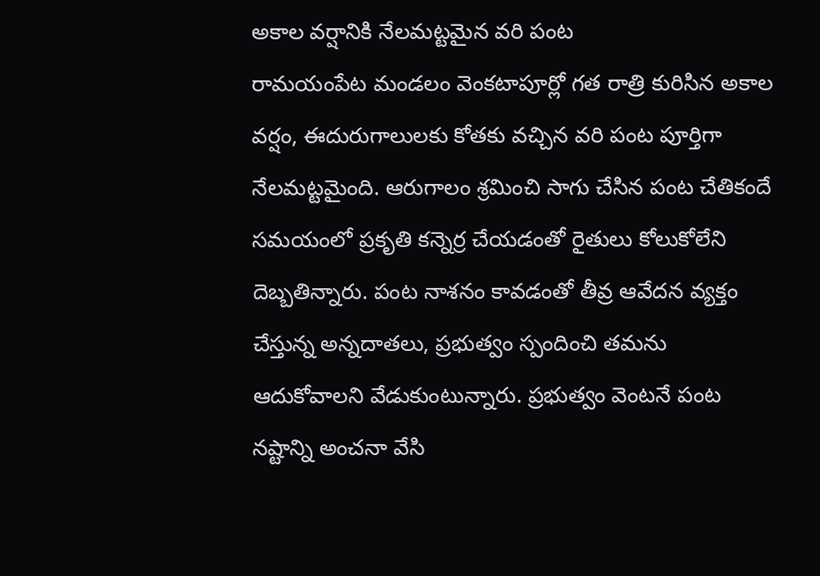అకాల వర్షానికి నేలమట్టమైన వరి పంట
రామయంపేట మండలం వెంకటాపూర్లో గత రాత్రి కురిసిన అకాల వర్షం, ఈదురుగాలులకు కోతకు వచ్చిన వరి పంట పూర్తిగా నేలమట్టమైంది. ఆరుగాలం శ్రమించి సాగు చేసిన పంట చేతికందే సమయంలో ప్రకృతి కన్నెర్ర చేయడంతో రైతులు కోలుకోలేని దెబ్బతిన్నారు. పంట నాశనం కావడంతో తీవ్ర ఆవేదన వ్యక్తం చేస్తున్న అన్నదాతలు, ప్రభుత్వం స్పందించి తమను ఆదుకోవాలని వేడుకుంటున్నారు. ప్రభుత్వం వెంటనే పంట నష్టాన్ని అంచనా వేసి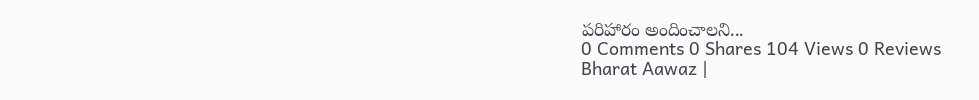పరిహారం అందించాలని...
0 Comments 0 Shares 104 Views 0 Reviews
Bharat Aawaz |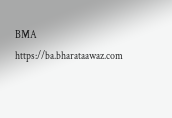BMA https://ba.bharataawaz.com